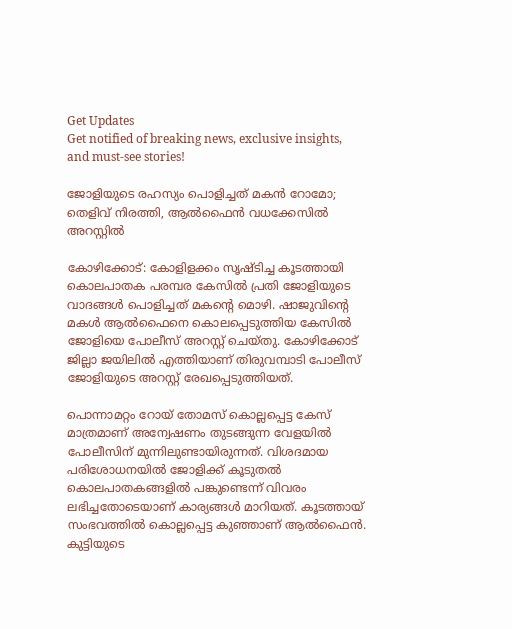Get Updates
Get notified of breaking news, exclusive insights, and must-see stories!

ജോളിയുടെ രഹസ്യം പൊളിച്ചത് മകന്‍ റോമോ; തെളിവ് നിരത്തി, ആല്‍ഫൈന്‍ വധക്കേസില്‍ അറസ്റ്റില്‍

കോഴിക്കോട്: കോളിളക്കം സൃഷ്ടിച്ച കൂടത്തായി കൊലപാതക പരമ്പര കേസില്‍ പ്രതി ജോളിയുടെ വാദങ്ങള്‍ പൊളിച്ചത് മകന്റെ മൊഴി. ഷാജുവിന്റെ മകള്‍ ആല്‍ഫൈനെ കൊലപ്പെടുത്തിയ കേസില്‍ ജോളിയെ പോലീസ് അറസ്റ്റ് ചെയ്തു. കോഴിക്കോട് ജില്ലാ ജയിലില്‍ എത്തിയാണ് തിരുവമ്പാടി പോലീസ് ജോളിയുടെ അറസ്റ്റ് രേഖപ്പെടുത്തിയത്.

പൊന്നാമറ്റം റോയ് തോമസ് കൊല്ലപ്പെട്ട കേസ് മാത്രമാണ് അന്വേഷണം തുടങ്ങുന്ന വേളയില്‍ പോലീസിന് മുന്നിലുണ്ടായിരുന്നത്. വിശദമായ പരിശോധനയില്‍ ജോളിക്ക് കൂടുതല്‍ കൊലപാതകങ്ങളില്‍ പങ്കുണ്ടെന്ന് വിവരം ലഭിച്ചതോടെയാണ് കാര്യങ്ങള്‍ മാറിയത്. കൂടത്തായ് സംഭവത്തില്‍ കൊല്ലപ്പെട്ട കുഞ്ഞാണ് ആല്‍ഫൈന്‍. കുട്ടിയുടെ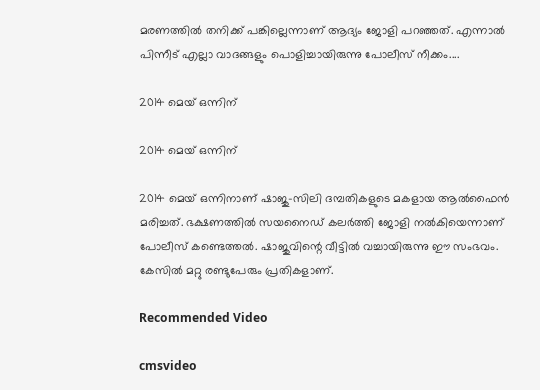മരണത്തില്‍ തനിക്ക് പങ്കില്ലെന്നാണ് ആദ്യം ജോളി പറഞ്ഞത്. എന്നാല്‍ പിന്നീട് എല്ലാ വാദങ്ങളും പൊളിച്ചായിരുന്നു പോലീസ് നീക്കം....

2014 മെയ് ഒന്നിന്

2014 മെയ് ഒന്നിന്

2014 മെയ് ഒന്നിനാണ് ഷാജു-സിലി ദമ്പതികളുടെ മകളായ ആല്‍ഫൈന്‍ മരിച്ചത്. ഭക്ഷണത്തില്‍ സയനൈഡ് കലര്‍ത്തി ജോളി നല്‍കിയെന്നാണ് പോലീസ് കണ്ടെത്തല്‍. ഷാജുവിന്റെ വീട്ടില്‍ വച്ചായിരുന്നു ഈ സംഭവം. കേസില്‍ മറ്റു രണ്ടുപേരും പ്രതികളാണ്.

Recommended Video

cmsvideo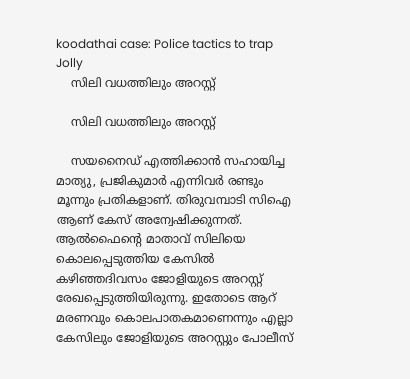koodathai case: Police tactics to trap Jolly
    സിലി വധത്തിലും അറസ്റ്റ്

    സിലി വധത്തിലും അറസ്റ്റ്

    സയനൈഡ് എത്തിക്കാന്‍ സഹായിച്ച മാത്യു, പ്രജികുമാര്‍ എന്നിവര്‍ രണ്ടും മൂന്നും പ്രതികളാണ്. തിരുവമ്പാടി സിഐ ആണ് കേസ് അന്വേഷിക്കുന്നത്. ആല്‍ഫൈന്റെ മാതാവ് സിലിയെ കൊലപ്പെടുത്തിയ കേസില്‍ കഴിഞ്ഞദിവസം ജോളിയുടെ അറസ്റ്റ് രേഖപ്പെടുത്തിയിരുന്നു. ഇതോടെ ആറ് മരണവും കൊലപാതകമാണെന്നും എല്ലാ കേസിലും ജോളിയുടെ അറസ്റ്റും പോലീസ്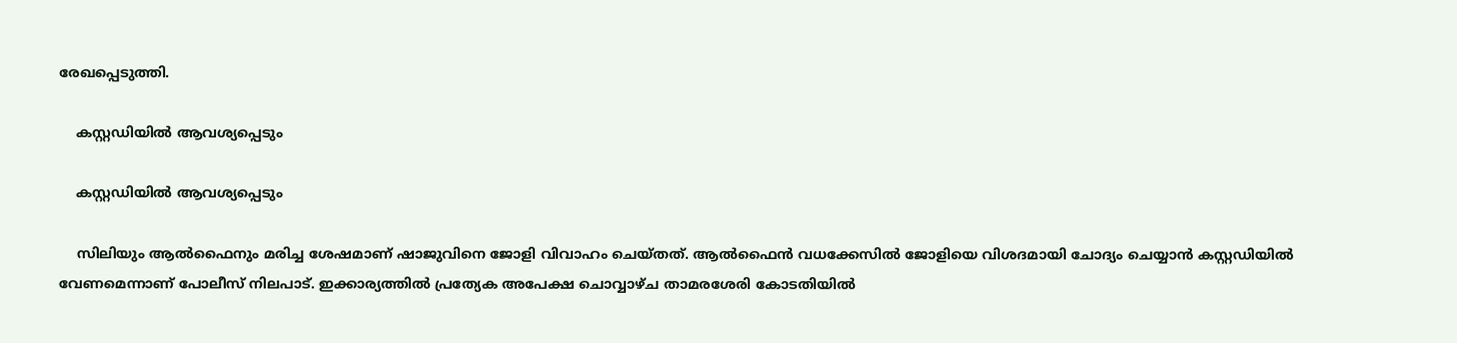രേഖപ്പെടുത്തി.

    കസ്റ്റഡിയില്‍ ആവശ്യപ്പെടും

    കസ്റ്റഡിയില്‍ ആവശ്യപ്പെടും

    സിലിയും ആല്‍ഫൈനും മരിച്ച ശേഷമാണ് ഷാജുവിനെ ജോളി വിവാഹം ചെയ്തത്. ആല്‍ഫൈന്‍ വധക്കേസില്‍ ജോളിയെ വിശദമായി ചോദ്യം ചെയ്യാന്‍ കസ്റ്റഡിയില്‍ വേണമെന്നാണ് പോലീസ് നിലപാട്. ഇക്കാര്യത്തില്‍ പ്രത്യേക അപേക്ഷ ചൊവ്വാഴ്ച താമരശേരി കോടതിയില്‍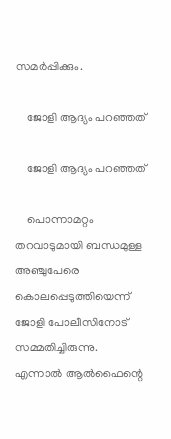സമര്‍പ്പിക്കും.

    ജോളി ആദ്യം പറഞ്ഞത്

    ജോളി ആദ്യം പറഞ്ഞത്

    പൊന്നാമറ്റം തറവാടുമായി ബന്ധമുള്ള അഞ്ചുപേരെ കൊലപ്പെടുത്തിയെന്ന് ജോളി പോലീസിനോട് സമ്മതിച്ചിരുന്നു. എന്നാല്‍ ആല്‍ഫൈന്റെ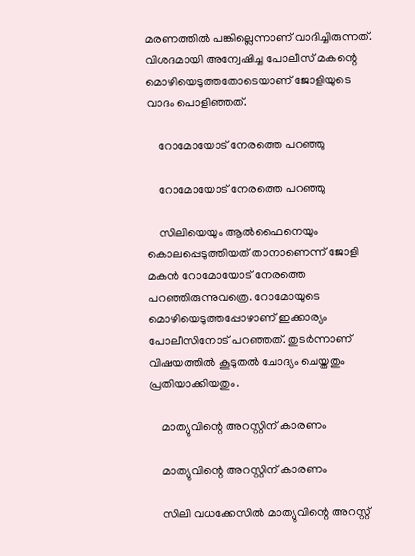മരണത്തില്‍ പങ്കില്ലെന്നാണ് വാദിച്ചിരുന്നത്. വിശദമായി അന്വേഷിച്ച പോലീസ് മകന്റെ മൊഴിയെടുത്തതോടെയാണ് ജോളിയുടെ വാദം പൊളിഞ്ഞത്.

    റോമോയോട് നേരത്തെ പറഞ്ഞു

    റോമോയോട് നേരത്തെ പറഞ്ഞു

    സിലിയെയും ആല്‍ഫൈനെയും കൊലപ്പെടുത്തിയത് താനാണെന്ന് ജോളി മകന്‍ റോമോയോട് നേരത്തെ പറഞ്ഞിരുന്നുവത്രെ. റോമോയുടെ മൊഴിയെടുത്തപ്പോഴാണ് ഇക്കാര്യം പോലീസിനോട് പറഞ്ഞത്. തുടര്‍ന്നാണ് വിഷയത്തില്‍ കൂടുതല്‍ ചോദ്യം ചെയ്തതും പ്രതിയാക്കിയതും.

    മാത്യുവിന്റെ അറസ്റ്റിന് കാരണം

    മാത്യുവിന്റെ അറസ്റ്റിന് കാരണം

    സിലി വധക്കേസില്‍ മാത്യുവിന്റെ അറസ്റ്റ്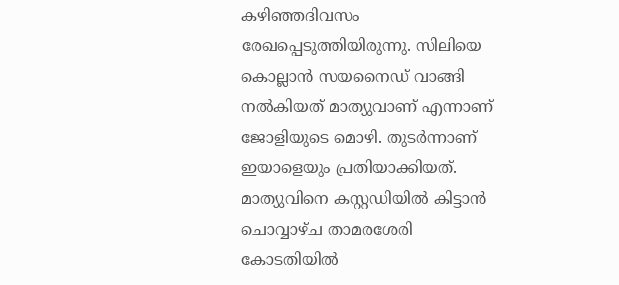കഴിഞ്ഞദിവസം രേഖപ്പെടുത്തിയിരുന്നു. സിലിയെ കൊല്ലാന്‍ സയനൈഡ് വാങ്ങി നല്‍കിയത് മാത്യുവാണ് എന്നാണ് ജോളിയുടെ മൊഴി. തുടര്‍ന്നാണ് ഇയാളെയും പ്രതിയാക്കിയത്. മാത്യുവിനെ കസ്റ്റഡിയില്‍ കിട്ടാന്‍ ചൊവ്വാഴ്ച താമരശേരി കോടതിയില്‍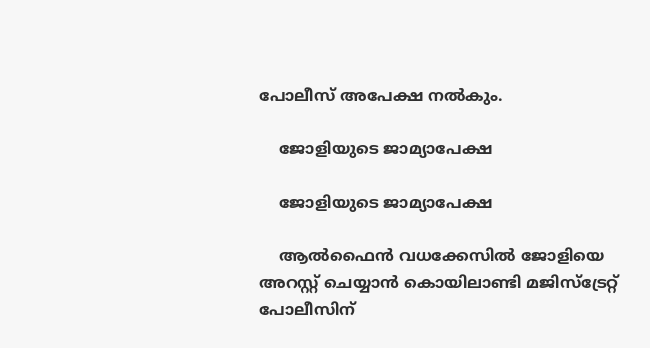പോലീസ് അപേക്ഷ നല്‍കും.

    ജോളിയുടെ ജാമ്യാപേക്ഷ

    ജോളിയുടെ ജാമ്യാപേക്ഷ

    ആല്‍ഫൈന്‍ വധക്കേസില്‍ ജോളിയെ അറസ്റ്റ് ചെയ്യാന്‍ കൊയിലാണ്ടി മജിസ്‌ട്രേറ്റ് പോലീസിന്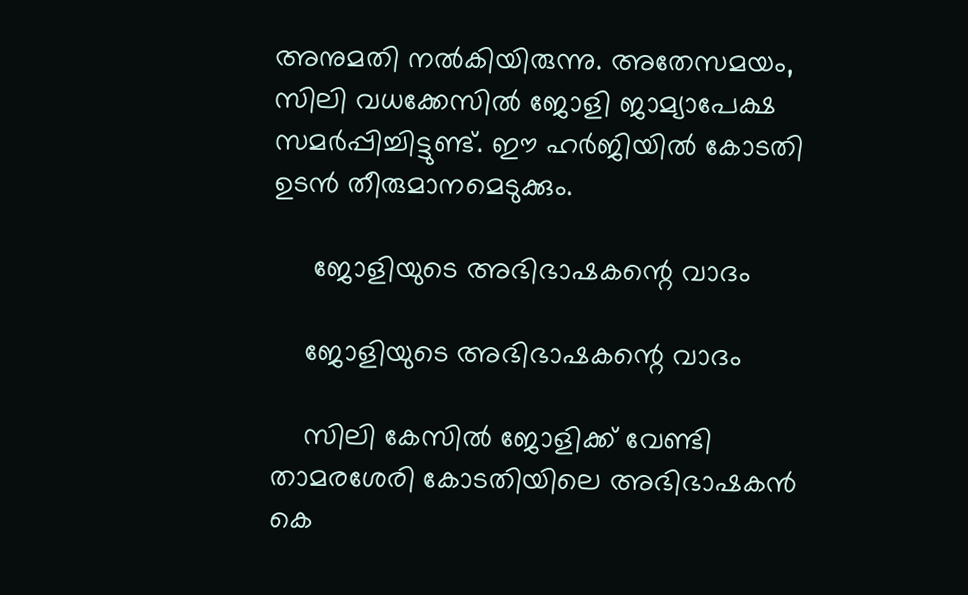അനുമതി നല്‍കിയിരുന്നു. അതേസമയം, സിലി വധക്കേസില്‍ ജോളി ജാമ്യാപേക്ഷ സമര്‍പ്പിച്ചിട്ടുണ്ട്. ഈ ഹര്‍ജിയില്‍ കോടതി ഉടന്‍ തീരുമാനമെടുക്കും.

     ജോളിയുടെ അഭിഭാഷകന്റെ വാദം

    ജോളിയുടെ അഭിഭാഷകന്റെ വാദം

    സിലി കേസില്‍ ജോളിക്ക് വേണ്ടി താമരശേരി കോടതിയിലെ അഭിഭാഷകന്‍ കെ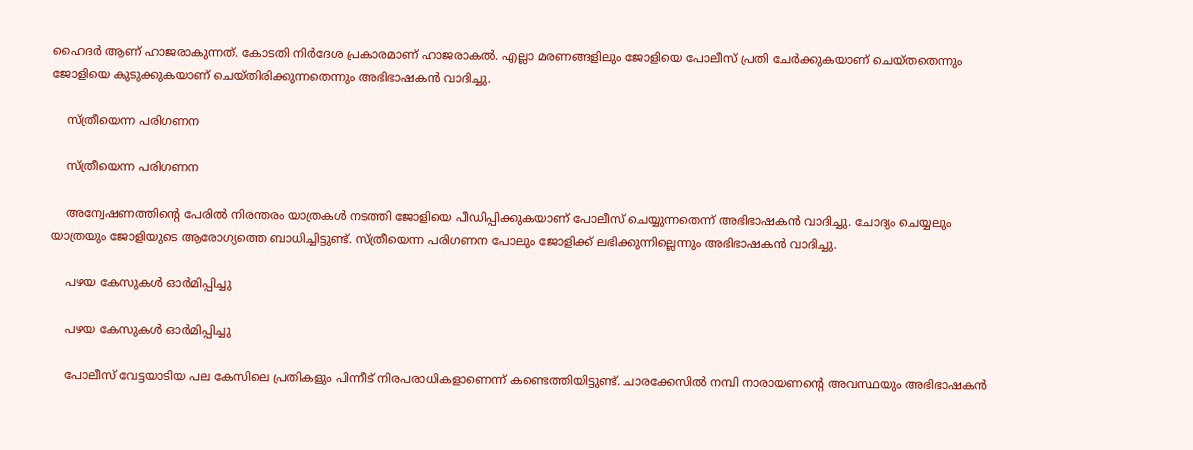ഹൈദര്‍ ആണ് ഹാജരാകുന്നത്. കോടതി നിര്‍ദേശ പ്രകാരമാണ് ഹാജരാകല്‍. എല്ലാ മരണങ്ങളിലും ജോളിയെ പോലീസ് പ്രതി ചേര്‍ക്കുകയാണ് ചെയ്തതെന്നും ജോളിയെ കുടുക്കുകയാണ് ചെയ്തിരിക്കുന്നതെന്നും അഭിഭാഷകന്‍ വാദിച്ചു.

    സ്ത്രീയെന്ന പരിഗണന

    സ്ത്രീയെന്ന പരിഗണന

    അന്വേഷണത്തിന്റെ പേരില്‍ നിരന്തരം യാത്രകള്‍ നടത്തി ജോളിയെ പീഡിപ്പിക്കുകയാണ് പോലീസ് ചെയ്യുന്നതെന്ന് അഭിഭാഷകന്‍ വാദിച്ചു. ചോദ്യം ചെയ്യലും യാത്രയും ജോളിയുടെ ആരോഗ്യത്തെ ബാധിച്ചിട്ടുണ്ട്. സ്ത്രീയെന്ന പരിഗണന പോലും ജോളിക്ക് ലഭിക്കുന്നില്ലെന്നും അഭിഭാഷകന്‍ വാദിച്ചു.

    പഴയ കേസുകള്‍ ഓര്‍മിപ്പിച്ചു

    പഴയ കേസുകള്‍ ഓര്‍മിപ്പിച്ചു

    പോലീസ് വേട്ടയാടിയ പല കേസിലെ പ്രതികളും പിന്നീട് നിരപരാധികളാണെന്ന് കണ്ടെത്തിയിട്ടുണ്ട്. ചാരക്കേസില്‍ നമ്പി നാരായണന്റെ അവസ്ഥയും അഭിഭാഷകന്‍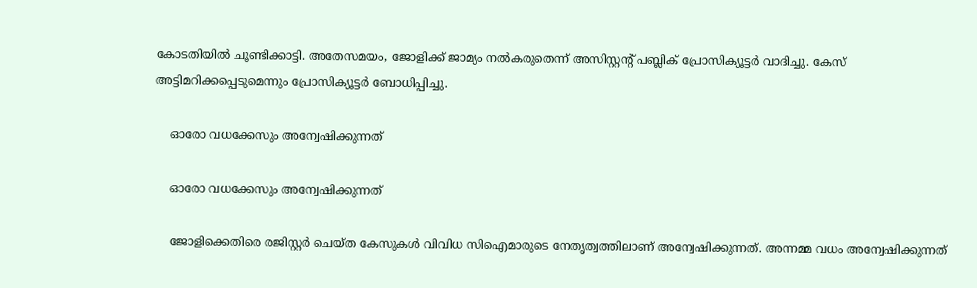കോടതിയില്‍ ചൂണ്ടിക്കാട്ടി. അതേസമയം, ജോളിക്ക് ജാമ്യം നല്‍കരുതെന്ന് അസിസ്റ്റന്റ് പബ്ലിക് പ്രോസിക്യൂട്ടര്‍ വാദിച്ചു. കേസ് അട്ടിമറിക്കപ്പെടുമെന്നും പ്രോസിക്യൂട്ടര്‍ ബോധിപ്പിച്ചു.

    ഓരോ വധക്കേസും അന്വേഷിക്കുന്നത്

    ഓരോ വധക്കേസും അന്വേഷിക്കുന്നത്

    ജോളിക്കെതിരെ രജിസ്റ്റര്‍ ചെയ്ത കേസുകള്‍ വിവിധ സിഐമാരുടെ നേതൃത്വത്തിലാണ് അന്വേഷിക്കുന്നത്. അന്നമ്മ വധം അന്വേഷിക്കുന്നത്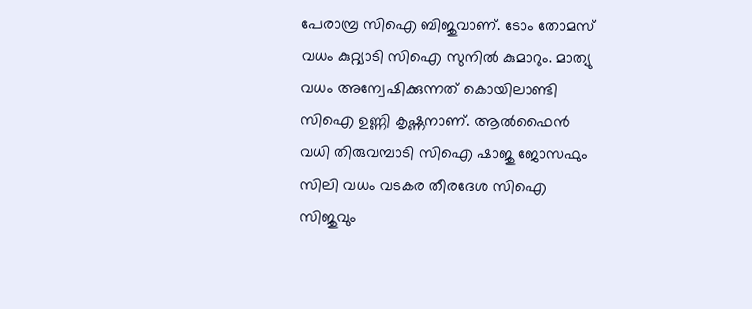പേരാമ്പ്ര സിഐ ബിജുവാണ്. ടോം തോമസ് വധം കുറ്റ്യാടി സിഐ സുനില്‍ കുമാറും. മാത്യു വധം അന്വേഷിക്കുന്നത് കൊയിലാണ്ടി സിഐ ഉണ്ണി കൃഷ്ണനാണ്. ആല്‍ഫൈന്‍ വധി തിരുവമ്പാടി സിഐ ഷാജു ജോസഫും സിലി വധം വടകര തീരദേശ സിഐ സിജുവും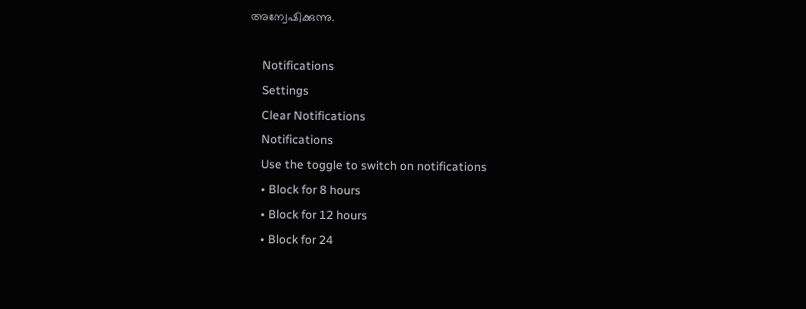അന്വേഷിക്കുന്നു.

    Notifications
    Settings
    Clear Notifications
    Notifications
    Use the toggle to switch on notifications
    • Block for 8 hours
    • Block for 12 hours
    • Block for 24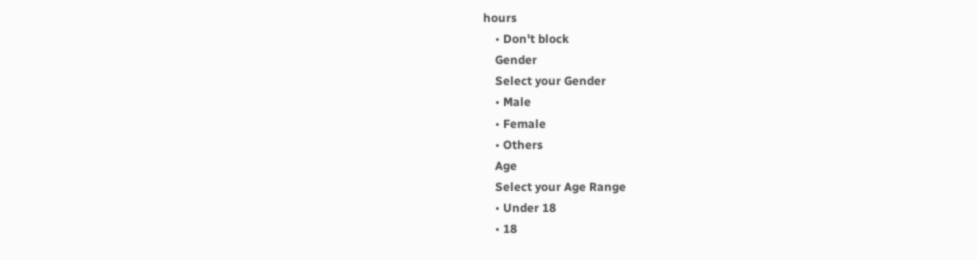hours
    • Don't block
    Gender
    Select your Gender
    • Male
    • Female
    • Others
    Age
    Select your Age Range
    • Under 18
    • 18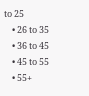to 25
    • 26 to 35
    • 36 to 45
    • 45 to 55
    • 55+